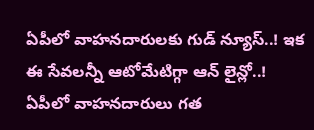ఏపీలో వాహనదారులకు గుడ్ న్యూస్..! ఇక ఈ సేవలన్నీ ఆటోమేటిగ్గా ఆన్ లైన్లో..!
ఏపీలో వాహనదారులు గత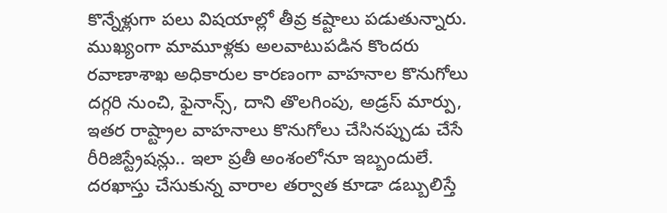కొన్నేళ్లుగా పలు విషయాల్లో తీవ్ర కష్టాలు పడుతున్నారు. ముఖ్యంగా మామూళ్లకు అలవాటుపడిన కొందరు రవాణాశాఖ అధికారుల కారణంగా వాహనాల కొనుగోలు దగ్గరి నుంచి, ఫైనాన్స్, దాని తొలగింపు, అడ్రస్ మార్పు, ఇతర రాష్ట్రాల వాహనాలు కొనుగోలు చేసినప్పుడు చేసే రీరిజిస్ట్రేషన్లు.. ఇలా ప్రతీ అంశంలోనూ ఇబ్బందులే. దరఖాస్తు చేసుకున్న వారాల తర్వాత కూడా డబ్బులిస్తే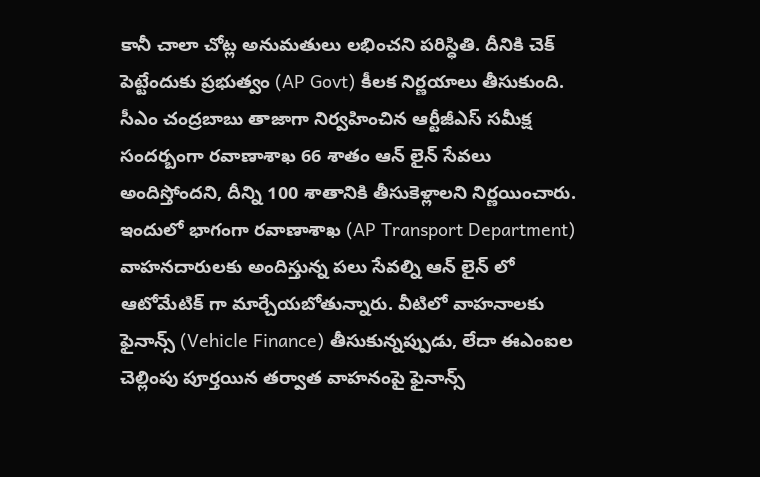కానీ చాలా చోట్ల అనుమతులు లభించని పరిస్ధితి. దీనికి చెక్ పెట్టేందుకు ప్రభుత్వం (AP Govt) కీలక నిర్ణయాలు తీసుకుంది.
సీఎం చంద్రబాబు తాజాగా నిర్వహించిన ఆర్టీజీఎస్ సమీక్ష సందర్బంగా రవాణాశాఖ 66 శాతం ఆన్ లైన్ సేవలు అందిస్తోందని, దీన్ని 100 శాతానికి తీసుకెళ్లాలని నిర్ణయించారు. ఇందులో భాగంగా రవాణాశాఖ (AP Transport Department) వాహనదారులకు అందిస్తున్న పలు సేవల్ని ఆన్ లైన్ లో ఆటోమేటిక్ గా మార్చేయబోతున్నారు. వీటిలో వాహనాలకు ఫైనాన్స్ (Vehicle Finance) తీసుకున్నప్పుడు, లేదా ఈఎంఐల చెల్లింపు పూర్తయిన తర్వాత వాహనంపై ఫైనాన్స్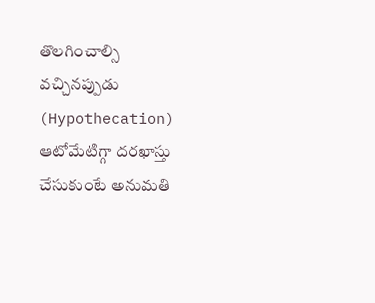తొలగించాల్సి వచ్చినప్పుడు (Hypothecation) ఆటోమేటిగ్గా దరఖాస్తు చేసుకుంటే అనుమతి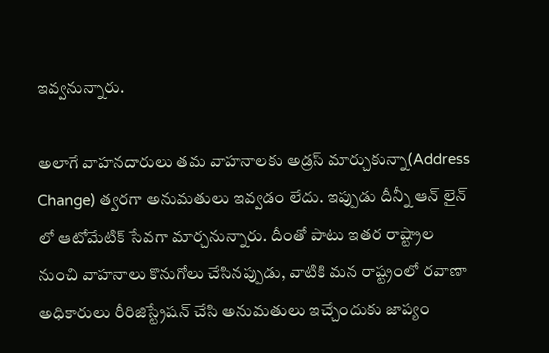ఇవ్వనున్నారు.

అలాగే వాహనదారులు తమ వాహనాలకు అడ్రస్ మార్చుకున్నా(Address Change) త్వరగా అనుమతులు ఇవ్వడం లేదు. ఇప్పుడు దీన్నీ ఆన్ లైన్ లో ఆటోమేటిక్ సేవగా మార్చనున్నారు. దీంతో పాటు ఇతర రాష్ట్రాల నుంచి వాహనాలు కొనుగోలు చేసినప్పుడు, వాటికి మన రాష్ట్రంలో రవాణా అధికారులు రీరిజిస్ట్రేషన్ చేసి అనుమతులు ఇచ్చేందుకు జాప్యం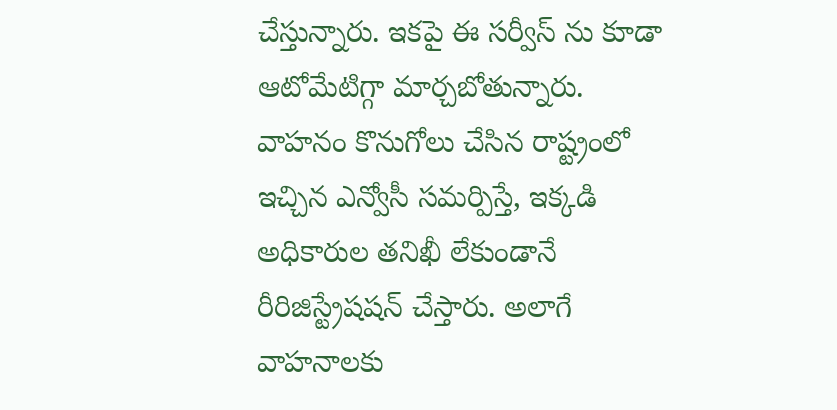చేస్తున్నారు. ఇకపై ఈ సర్వీస్ ను కూడా ఆటోమేటిగ్గా మార్చబోతున్నారు. వాహనం కొనుగోలు చేసిన రాష్ట్రంలో ఇచ్చిన ఎన్వోసీ సమర్పిస్తే, ఇక్కడి అధికారుల తనిఖీ లేకుండానే రీరిజిస్ట్రేషషన్ చేస్తారు. అలాగే వాహనాలకు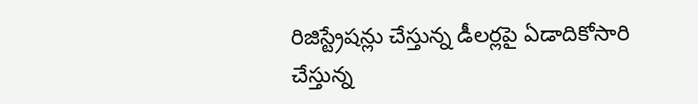రిజిస్ట్రేషన్లు చేస్తున్న డీలర్లపై ఏడాదికోసారి చేస్తున్న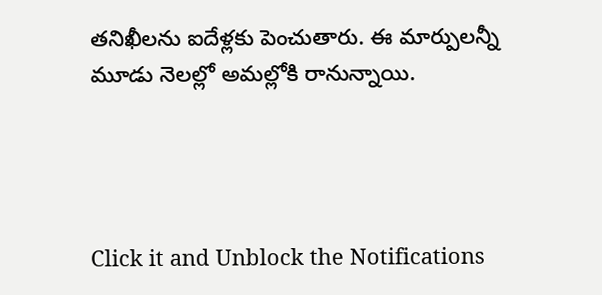తనిఖీలను ఐదేళ్లకు పెంచుతారు. ఈ మార్పులన్నీ మూడు నెలల్లో అమల్లోకి రానున్నాయి.




Click it and Unblock the Notifications